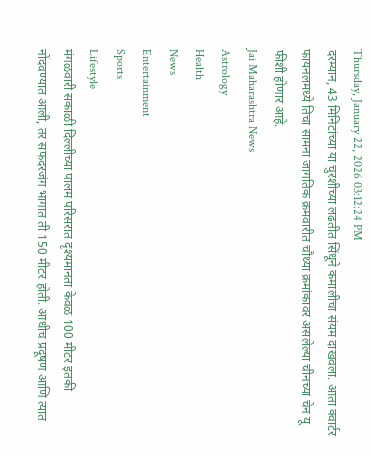Thursday, January 22, 2026 03:12:24 PM
दरम्यान, 43 मिनिटांच्या या चुरशीच्या लढतीत सिंधूने कमालीचा संयम दाखवला. आता क्वार्टर फायनलमध्ये तिचा सामना जागतिक क्रमवारीत चौथ्या क्रमांकावर असलेल्या चीनच्या चेन यू फीशी होणार आहे.
Jai Maharashtra News
Astrology
Health
News
Entertainment
Sports
Lifestyle
मंगळवारी सकाळी दिल्लीच्या पालम परिसरात दृश्यमानता केवळ 100 मीटर इतकी नोंदवण्यात आली, तर सफदरजंग भागात ती 150 मीटर होती. आधीच प्रदूषण आणि त्यात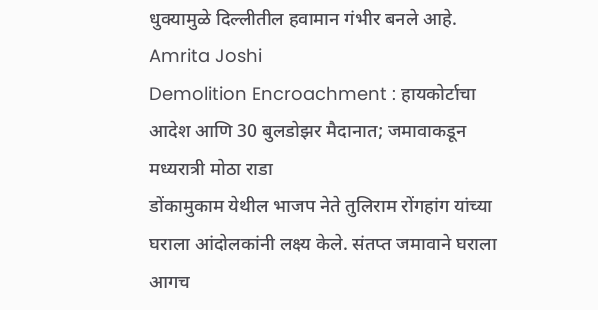धुक्यामुळे दिल्लीतील हवामान गंभीर बनले आहे.
Amrita Joshi
Demolition Encroachment : हायकोर्टाचा आदेश आणि 30 बुलडोझर मैदानात; जमावाकडून मध्यरात्री मोठा राडा
डोंकामुकाम येथील भाजप नेते तुलिराम रोंगहांग यांच्या घराला आंदोलकांनी लक्ष्य केले. संतप्त जमावाने घराला आगच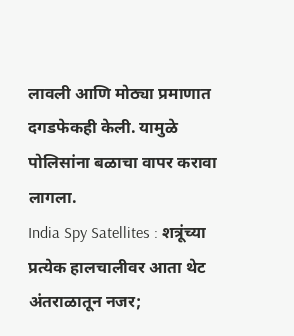लावली आणि मोठ्या प्रमाणात दगडफेकही केली. यामुळे पोलिसांना बळाचा वापर करावा लागला.
India Spy Satellites : शत्रूंच्या प्रत्येक हालचालीवर आता थेट अंतराळातून नजर;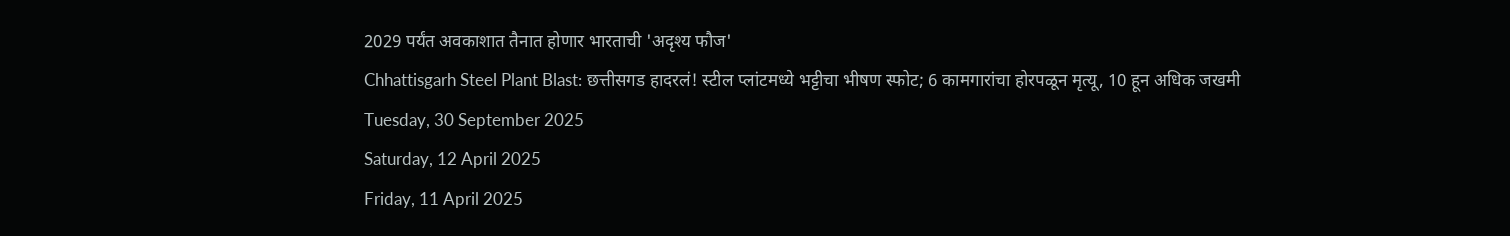2029 पर्यंत अवकाशात तैनात होणार भारताची 'अदृश्य फौज'
Chhattisgarh Steel Plant Blast: छत्तीसगड हादरलं! स्टील प्लांटमध्ये भट्टीचा भीषण स्फोट; 6 कामगारांचा होरपळून मृत्यू, 10 हून अधिक जखमी
Tuesday, 30 September 2025
Saturday, 12 April 2025
Friday, 11 April 2025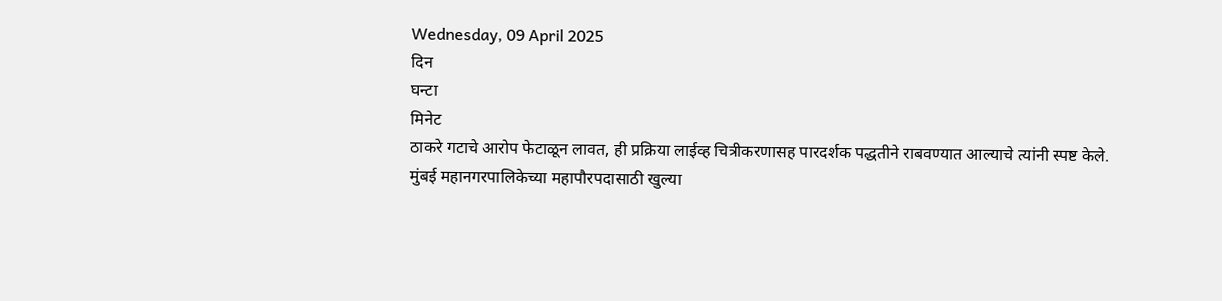Wednesday, 09 April 2025
दिन
घन्टा
मिनेट
ठाकरे गटाचे आरोप फेटाळून लावत, ही प्रक्रिया लाईव्ह चित्रीकरणासह पारदर्शक पद्धतीने राबवण्यात आल्याचे त्यांनी स्पष्ट केले.
मुंबई महानगरपालिकेच्या महापौरपदासाठी खुल्या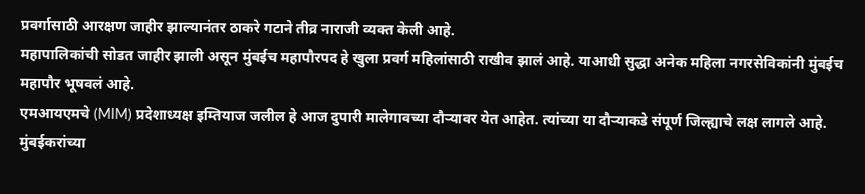प्रवर्गासाठी आरक्षण जाहीर झाल्यानंतर ठाकरे गटाने तीव्र नाराजी व्यक्त केली आहे.
महापालिकांची सोडत जाहीर झाली असून मुंबईच महापौरपद हे खुला प्रवर्ग महिलांसाठी राखीव झालं आहे. याआधी सुद्धा अनेक महिला नगरसेविकांनी मुंबईच महापौर भूषवलं आहे.
एमआयएमचे (MIM) प्रदेशाध्यक्ष इम्तियाज जलील हे आज दुपारी मालेगावच्या दौऱ्यावर येत आहेत. त्यांच्या या दौऱ्याकडे संपूर्ण जिल्ह्याचे लक्ष लागले आहे.
मुंबईकरांच्या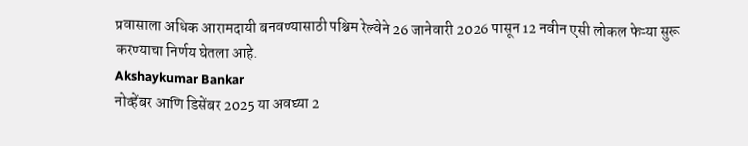प्रवासाला अधिक आरामदायी बनवण्यासाठी पश्चिम रेल्वेने 26 जानेवारी 2026 पासून 12 नवीन एसी लोकल फेऱ्या सुरू करण्याचा निर्णय घेतला आहे.
Akshaykumar Bankar
नोव्हेंबर आणि डिसेंबर 2025 या अवघ्या 2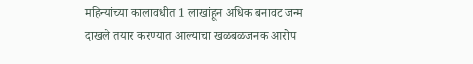महिन्यांच्या कालावधीत 1 लाखांहून अधिक बनावट जन्म दाखले तयार करण्यात आल्याचा खळबळजनक आरोप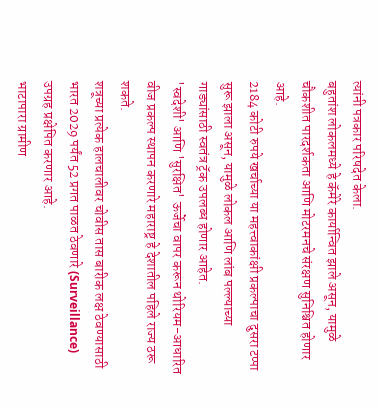त्यांनी पत्रकार परिषदेत केला.
बहुतांश लोकलमध्ये हे कॅमेरे कार्यान्वित झाले असून, यामुळे चौकशीत पारदर्शकता आणि मोटरमनचे संरक्षण सुनिश्चित होणार आहे.
2184 कोटी रुपये खर्चाच्या या महत्त्वाकांक्षी प्रकल्पाचा दुसरा टप्पा सुरू झाला असून, यामुळे लोकल आणि लांब पल्ल्याच्या गाड्यांसाठी स्वतंत्र ट्रॅक उपलब्ध होणार आहेत.
'स्वदेशी' आणि 'सुरक्षित' ऊर्जेचा वापर करून थोरियम-आधारित वीज प्रकल्प स्थापन करणारे महाराष्ट्र हे देशातील पहिले राज्य ठरू शकते.
शत्रूच्या प्रत्येक हालचालीवर चोवीस तास बारीक लक्ष ठेवण्यासाठी भारत 2029 पर्यंत 52 प्रगत पाळत ठेवणारे (Surveillance) उपग्रह प्रक्षेपित करणार आहे.
भाटापारा ग्रामीण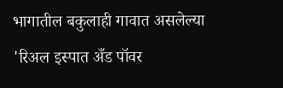भागातील बकुलाही गावात असलेल्या 'रिअल इस्पात अँड पॉवर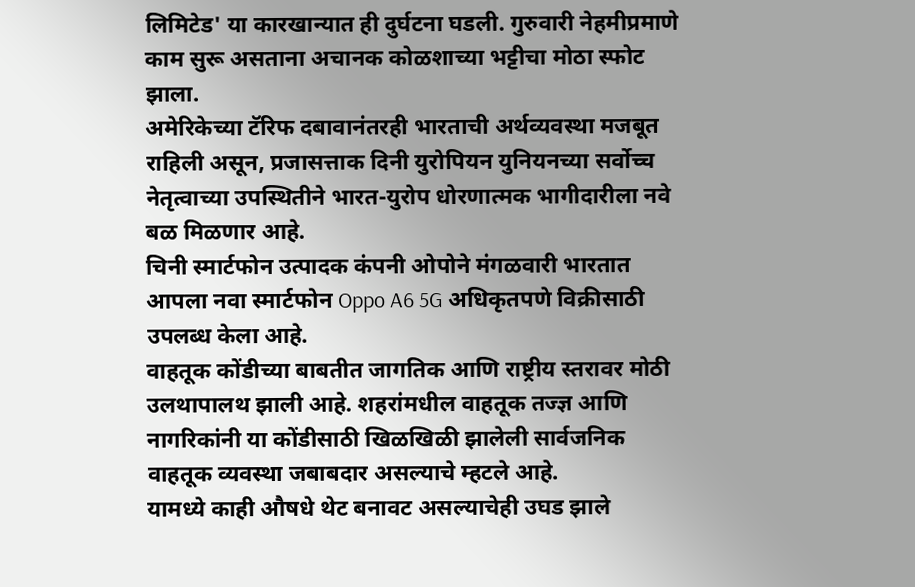लिमिटेड' या कारखान्यात ही दुर्घटना घडली. गुरुवारी नेहमीप्रमाणे काम सुरू असताना अचानक कोळशाच्या भट्टीचा मोठा स्फोट झाला.
अमेरिकेच्या टॅरिफ दबावानंतरही भारताची अर्थव्यवस्था मजबूत राहिली असून, प्रजासत्ताक दिनी युरोपियन युनियनच्या सर्वोच्च नेतृत्वाच्या उपस्थितीने भारत-युरोप धोरणात्मक भागीदारीला नवे बळ मिळणार आहे.
चिनी स्मार्टफोन उत्पादक कंपनी ओपोने मंगळवारी भारतात आपला नवा स्मार्टफोन Oppo A6 5G अधिकृतपणे विक्रीसाठी उपलब्ध केला आहे.
वाहतूक कोंडीच्या बाबतीत जागतिक आणि राष्ट्रीय स्तरावर मोठी उलथापालथ झाली आहे. शहरांमधील वाहतूक तज्ज्ञ आणि नागरिकांनी या कोंडीसाठी खिळखिळी झालेली सार्वजनिक वाहतूक व्यवस्था जबाबदार असल्याचे म्हटले आहे.
यामध्ये काही औषधे थेट बनावट असल्याचेही उघड झाले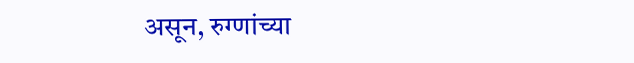असून, रुग्णांच्या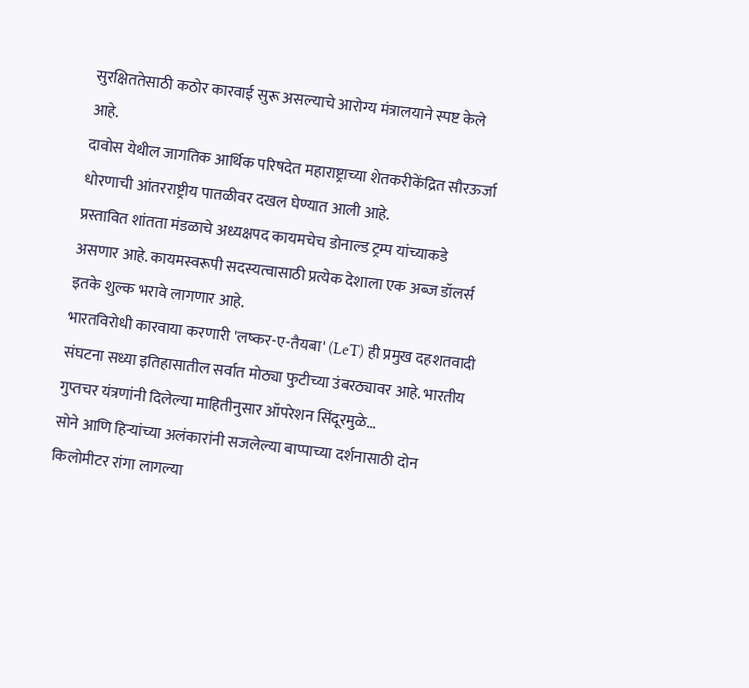सुरक्षिततेसाठी कठोर कारवाई सुरू असल्याचे आरोग्य मंत्रालयाने स्पष्ट केले आहे.
दावोस येथील जागतिक आर्थिक परिषदेत महाराष्ट्राच्या शेतकरीकेंद्रित सौरऊर्जा धोरणाची आंतरराष्ट्रीय पातळीवर दखल घेण्यात आली आहे.
प्रस्तावित शांतता मंडळाचे अध्यक्षपद कायमचेच डोनाल्ड ट्रम्प यांच्याकडे असणार आहे. कायमस्वरूपी सदस्यत्वासाठी प्रत्येक देशाला एक अब्ज डॉलर्स इतके शुल्क भरावे लागणार आहे.
भारतविरोधी कारवाया करणारी 'लष्कर-ए-तैयबा' (LeT) ही प्रमुख दहशतवादी संघटना सध्या इतिहासातील सर्वात मोठ्या फुटीच्या उंबरठ्यावर आहे. भारतीय गुप्तचर यंत्रणांनी दिलेल्या माहितीनुसार ऑपरेशन सिंदूरमुळे...
सोने आणि हिऱ्यांच्या अलंकारांनी सजलेल्या बाप्पाच्या दर्शनासाठी दोन किलोमीटर रांगा लागल्या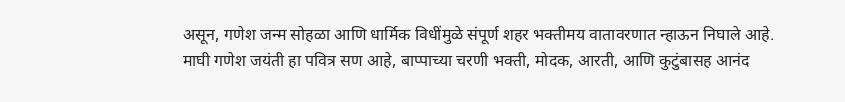असून, गणेश जन्म सोहळा आणि धार्मिक विधींमुळे संपूर्ण शहर भक्तीमय वातावरणात न्हाऊन निघाले आहे.
माघी गणेश जयंती हा पवित्र सण आहे, बाप्पाच्या चरणी भक्ती, मोदक, आरती, आणि कुटुंबासह आनंद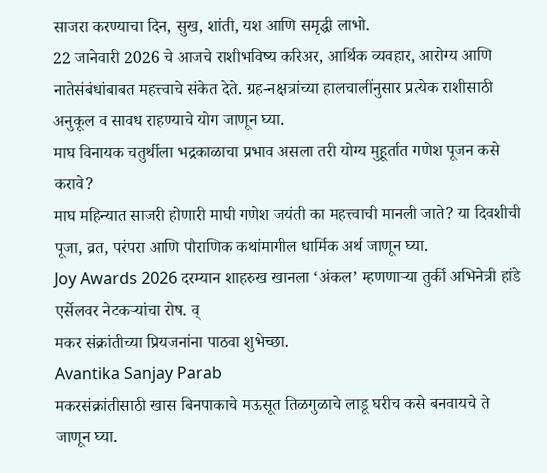साजरा करण्याचा दिन, सुख, शांती, यश आणि समृद्धी लाभो.
22 जानेवारी 2026 चे आजचे राशीभविष्य करिअर, आर्थिक व्यवहार, आरोग्य आणि नातेसंबंधांबाबत महत्त्वाचे संकेत देते. ग्रह-नक्षत्रांच्या हालचालींनुसार प्रत्येक राशीसाठी अनुकूल व सावध राहण्याचे योग जाणून घ्या.
माघ विनायक चतुर्थीला भद्रकाळाचा प्रभाव असला तरी योग्य मुहूर्तात गणेश पूजन कसे करावे?
माघ महिन्यात साजरी होणारी माघी गणेश जयंती का महत्त्वाची मानली जाते? या दिवशीची पूजा, व्रत, परंपरा आणि पौराणिक कथांमागील धार्मिक अर्थ जाणून घ्या.
Joy Awards 2026 दरम्यान शाहरुख खानला ‘अंकल’ म्हणणाऱ्या तुर्की अभिनेत्री हांडे एर्सेलवर नेटकऱ्यांचा रोष. व्
मकर संक्रांतीच्या प्रियजनांना पाठवा शुभेच्छा.
Avantika Sanjay Parab
मकरसंक्रांतीसाठी खास बिनपाकाचे मऊसूत तिळगुळाचे लाडू घरीच कसे बनवायचे ते जाणून घ्या.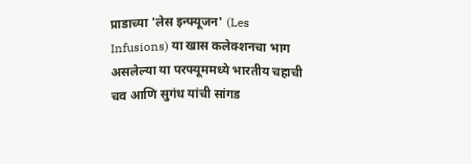प्राडाच्या 'लेस इन्फ्यूजन' (Les Infusions) या खास कलेक्शनचा भाग असलेल्या या परफ्यूममध्ये भारतीय चहाची चव आणि सुगंध यांची सांगड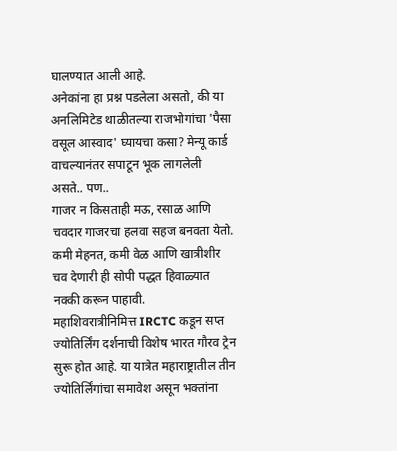घालण्यात आली आहे.
अनेकांना हा प्रश्न पडलेला असतो, की या अनलिमिटेड थाळीतल्या राजभोगांचा 'पैसा वसूल आस्वाद' घ्यायचा कसा? मेन्यू कार्ड वाचल्यानंतर सपाटून भूक लागलेली असते.. पण..
गाजर न किसताही मऊ, रसाळ आणि चवदार गाजरचा हलवा सहज बनवता येतो. कमी मेहनत, कमी वेळ आणि खात्रीशीर चव देणारी ही सोपी पद्धत हिवाळ्यात नक्की करून पाहावी.
महाशिवरात्रीनिमित्त IRCTC कडून सप्त ज्योतिर्लिंग दर्शनाची विशेष भारत गौरव ट्रेन सुरू होत आहे. या यात्रेत महाराष्ट्रातील तीन ज्योतिर्लिंगांचा समावेश असून भक्तांना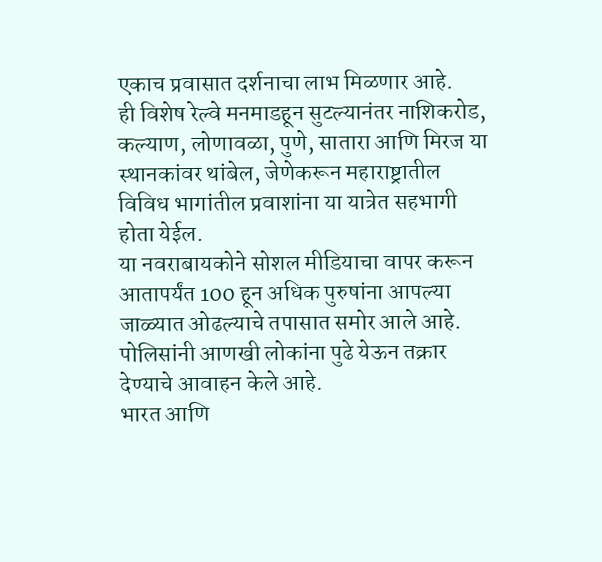एकाच प्रवासात दर्शनाचा लाभ मिळणार आहे.
ही विशेष रेल्वे मनमाडहून सुटल्यानंतर नाशिकरोड, कल्याण, लोणावळा, पुणे, सातारा आणि मिरज या स्थानकांवर थांबेल, जेणेकरून महाराष्ट्रातील विविध भागांतील प्रवाशांना या यात्रेत सहभागी होता येईल.
या नवराबायकोने सोशल मीडियाचा वापर करून आतापर्यंत 100 हून अधिक पुरुषांना आपल्या जाळ्यात ओढल्याचे तपासात समोर आले आहे. पोलिसांनी आणखी लोकांना पुढे येऊन तक्रार देण्याचे आवाहन केले आहे.
भारत आणि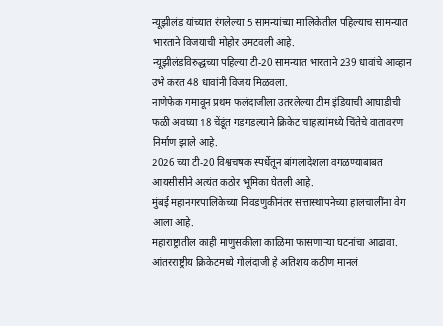न्यूझीलंड यांच्यात रंगलेल्या 5 सामन्यांच्या मालिकेतील पहिल्याच सामन्यात भारताने विजयाची मोहोर उमटवली आहे.
न्यूझीलंडविरुद्धच्या पहिल्या टी-20 सामन्यात भारताने 239 धावांचे आव्हान उभे करत 48 धावांनी विजय मिळवला.
नाणेफेक गमावून प्रथम फलंदाजीला उतरलेल्या टीम इंडियाची आघाडीची फळी अवघ्या 18 चेंडूंत गडगडल्याने क्रिकेट चाहत्यांमध्ये चिंतेचे वातावरण निर्माण झाले आहे.
2026 च्या टी-20 विश्वचषक स्पर्धेतून बांगलादेशला वगळण्याबाबत आयसीसीने अत्यंत कठोर भूमिका घेतली आहे.
मुंबई महानगरपालिकेच्या निवडणुकीनंतर सत्तास्थापनेच्या हालचालींना वेग आला आहे.
महाराष्ट्रातील काही माणुसकीला काळिमा फासणाऱ्या घटनांचा आढावा.
आंतरराष्ट्रीय क्रिकेटमध्ये गोलंदाजी हे अतिशय कठीण मानलं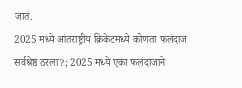जातं.
2025 मध्ये आंतराष्ट्रीय क्रिकेटमध्ये कोणता फलंदाज सर्वश्रेष्ठ ठरला?; 2025 मध्ये एका फलंदाजाने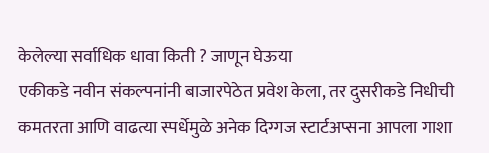केलेल्या सर्वाधिक धावा किती ? जाणून घेऊया
एकीकडे नवीन संकल्पनांनी बाजारपेठेत प्रवेश केला, तर दुसरीकडे निधीची कमतरता आणि वाढत्या स्पर्धेमुळे अनेक दिग्गज स्टार्टअप्सना आपला गाशा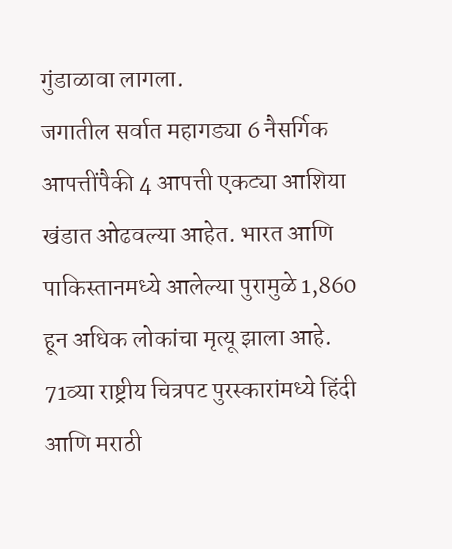गुंडाळावा लागला.
जगातील सर्वात महागड्या 6 नैसर्गिक आपत्तींपैकी 4 आपत्ती एकट्या आशिया खंडात ओढवल्या आहेत. भारत आणि पाकिस्तानमध्ये आलेल्या पुरामुळे 1,860 हून अधिक लोकांचा मृत्यू झाला आहे.
71व्या राष्ट्रीय चित्रपट पुरस्कारांमध्ये हिंदी आणि मराठी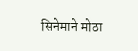सिनेमाने मोठा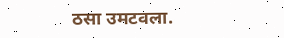ठसा उमटवला.